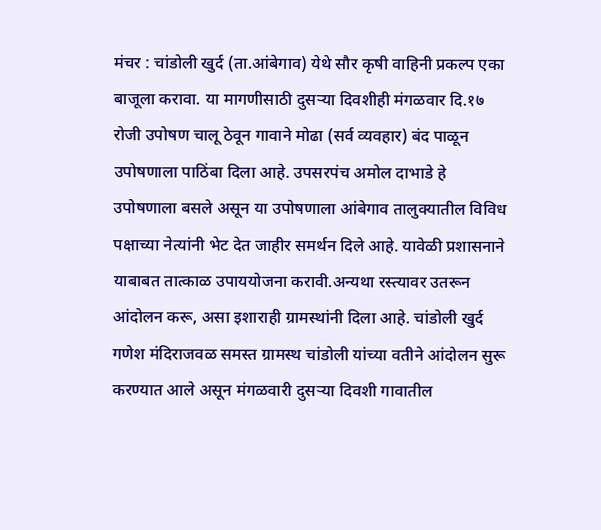मंचर : चांडोली खुर्द (ता.आंबेगाव) येथे सौर कृषी वाहिनी प्रकल्प एका बाजूला करावा. या मागणीसाठी दुसऱ्या दिवशीही मंगळवार दि.१७ रोजी उपोषण चालू ठेवून गावाने मोढा (सर्व व्यवहार) बंद पाळून उपोषणाला पाठिंबा दिला आहे. उपसरपंच अमोल दाभाडे हे उपोषणाला बसले असून या उपोषणाला आंबेगाव तालुक्यातील विविध पक्षाच्या नेत्यांनी भेट देत जाहीर समर्थन दिले आहे. यावेळी प्रशासनाने याबाबत तात्काळ उपाययोजना करावी.अन्यथा रस्त्यावर उतरून आंदोलन करू, असा इशाराही ग्रामस्थांनी दिला आहे. चांडोली खुर्द गणेश मंदिराजवळ समस्त ग्रामस्थ चांडोली यांच्या वतीने आंदोलन सुरू करण्यात आले असून मंगळवारी दुसऱ्या दिवशी गावातील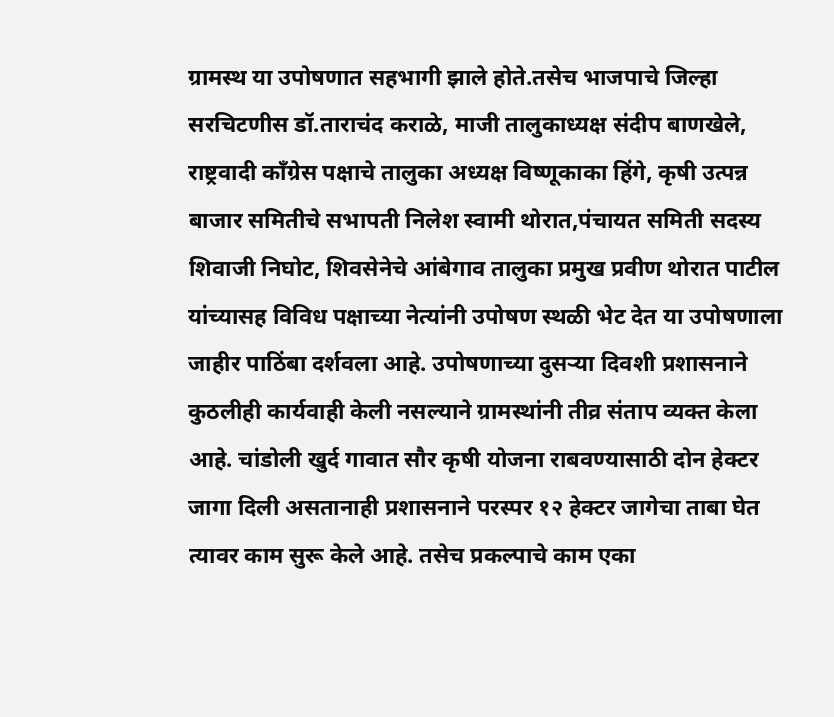ग्रामस्थ या उपोषणात सहभागी झाले होते.तसेच भाजपाचे जिल्हा सरचिटणीस डॉ.ताराचंद कराळे, माजी तालुकाध्यक्ष संदीप बाणखेले, राष्ट्रवादी काँग्रेस पक्षाचे तालुका अध्यक्ष विष्णूकाका हिंगे, कृषी उत्पन्न बाजार समितीचे सभापती निलेश स्वामी थोरात,पंचायत समिती सदस्य शिवाजी निघोट, शिवसेनेचे आंबेगाव तालुका प्रमुख प्रवीण थोरात पाटील यांच्यासह विविध पक्षाच्या नेत्यांनी उपोषण स्थळी भेट देत या उपोषणाला जाहीर पाठिंबा दर्शवला आहे. उपोषणाच्या दुसऱ्या दिवशी प्रशासनाने कुठलीही कार्यवाही केली नसल्याने ग्रामस्थांनी तीव्र संताप व्यक्त केला आहे. चांडोली खुर्द गावात सौर कृषी योजना राबवण्यासाठी दोन हेक्टर जागा दिली असतानाही प्रशासनाने परस्पर १२ हेक्टर जागेचा ताबा घेत त्यावर काम सुरू केले आहे. तसेच प्रकल्पाचे काम एका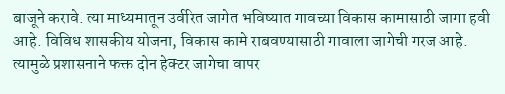बाजूने करावे. त्या माध्यमातून उर्वरित जागेत भविष्यात गावच्या विकास कामासाठी जागा हवी आहे. विविध शासकीय योजना, विकास कामे राबवण्यासाठी गावाला जागेची गरज आहे. त्यामुळे प्रशासनाने फक्त दोन हेक्टर जागेचा वापर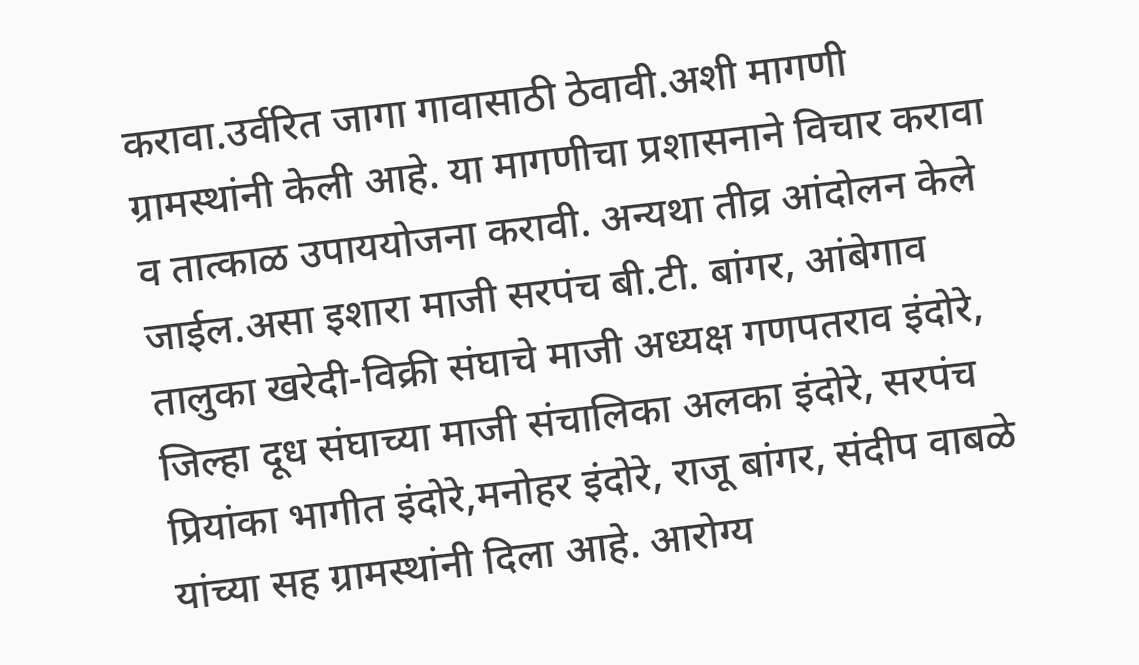करावा.उर्वरित जागा गावासाठी ठेवावी.अशी मागणी ग्रामस्थांनी केली आहे. या मागणीचा प्रशासनाने विचार करावा व तात्काळ उपाययोजना करावी. अन्यथा तीव्र आंदोलन केले जाईल.असा इशारा माजी सरपंच बी.टी. बांगर, आंबेगाव तालुका खरेदी-विक्री संघाचे माजी अध्यक्ष गणपतराव इंदोरे, जिल्हा दूध संघाच्या माजी संचालिका अलका इंदोरे, सरपंच प्रियांका भागीत इंदोरे,मनोहर इंदोरे, राजू बांगर, संदीप वाबळे यांच्या सह ग्रामस्थांनी दिला आहे. आरोग्य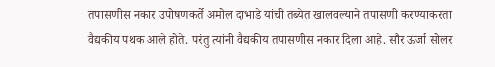तपासणीस नकार उपोषणकर्ते अमोल दाभाडे यांची तब्येत खालवल्याने तपासणी करण्याकरता वैद्यकीय पथक आले होते. परंतु त्यांनी वैद्यकीय तपासणीस नकार दिला आहे. सौर ऊर्जा सोलर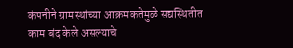कंपनीने ग्रामस्थांच्या आक्रमकतेमुळे सद्यस्थितीत काम बंद केले असल्याचे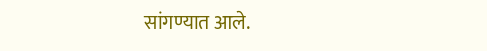सांगण्यात आले.